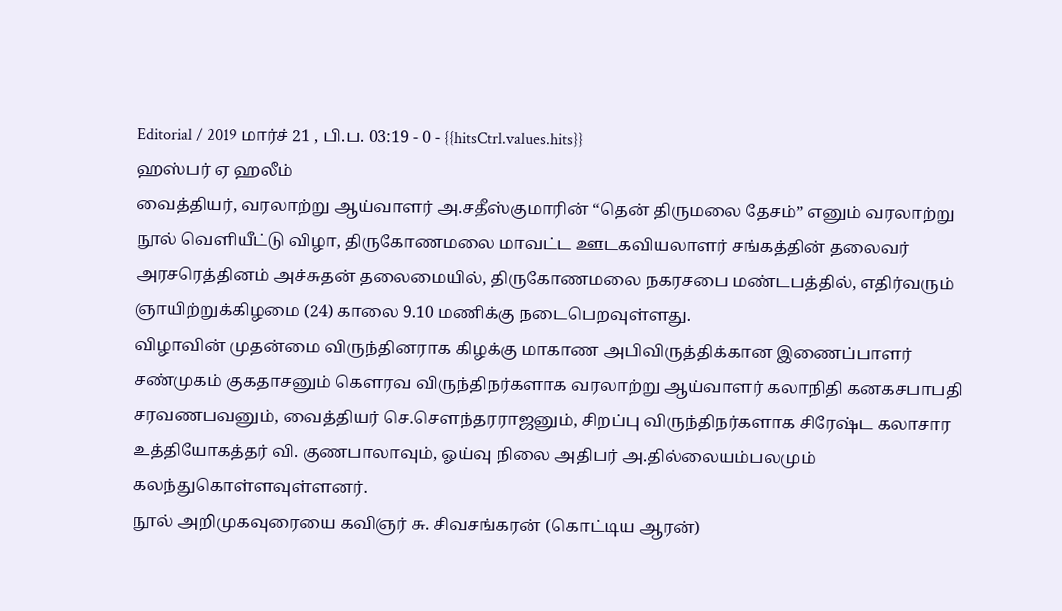Editorial / 2019 மார்ச் 21 , பி.ப. 03:19 - 0 - {{hitsCtrl.values.hits}}
ஹஸ்பர் ஏ ஹலீம்
வைத்தியர், வரலாற்று ஆய்வாளர் அ.சதீஸ்குமாரின் “தென் திருமலை தேசம்” எனும் வரலாற்று நூல் வெளியீட்டு விழா, திருகோணமலை மாவட்ட ஊடகவியலாளர் சங்கத்தின் தலைவர் அரசரெத்தினம் அச்சுதன் தலைமையில், திருகோணமலை நகரசபை மண்டபத்தில், எதிர்வரும் ஞாயிற்றுக்கிழமை (24) காலை 9.10 மணிக்கு நடைபெறவுள்ளது.
விழாவின் முதன்மை விருந்தினராக கிழக்கு மாகாண அபிவிருத்திக்கான இணைப்பாளர் சண்முகம் குகதாசனும் கெளரவ விருந்திநர்களாக வரலாற்று ஆய்வாளர் கலாநிதி கனகசபாபதி சரவணபவனும், வைத்தியர் செ.செளந்தரராஜனும், சிறப்பு விருந்திநர்களாக சிரேஷ்ட கலாசார உத்தியோகத்தர் வி. குணபாலாவும், ஓய்வு நிலை அதிபர் அ.தில்லையம்பலமும் கலந்துகொள்ளவுள்ளனர்.
நூல் அறிமுகவுரையை கவிஞர் சு. சிவசங்கரன் (கொட்டிய ஆரன்)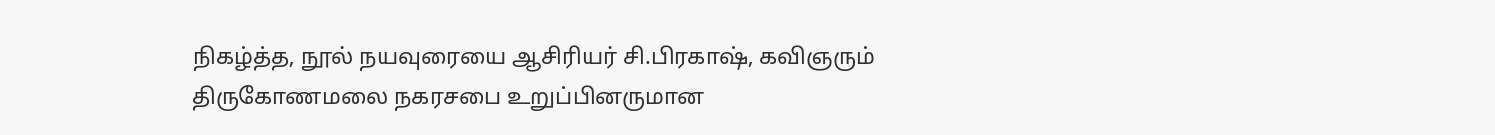நிகழ்த்த, நூல் நயவுரையை ஆசிரியர் சி.பிரகாஷ், கவிஞரும் திருகோணமலை நகரசபை உறுப்பினருமான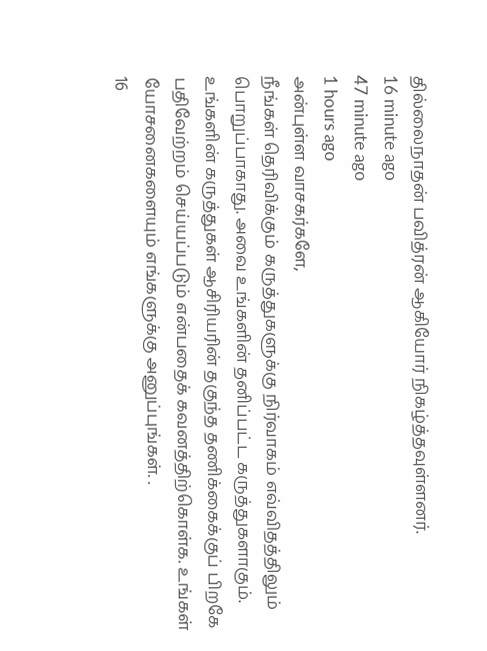தில்லைநாதன் பவித்ரன் ஆகியோர் நிகழ்த்தவுள்ளனர்.
16 minute ago
47 minute ago
1 hours ago
அன்புள்ள வாசகர்களே,
நீங்கள் தெரிவிக்கும் கருத்துகளுக்கு நிர்வாகம் எவ்விதத்திலும் பொறுப்பாகாது. அவை உங்களின் தனிப்பட்ட கருத்துகளாகும். உங்களின் கருத்துகள் ஆசிரியரின் தகுந்த தணிக்கைக்குப் பிறகே பதிவேற்றம் செய்யப்படும் என்பதைக் கவனத்திற்கொள்க. உங்கள் யோசனைகளையும் எங்களுக்கு அனுப்புங்கள். .
16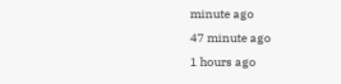minute ago
47 minute ago
1 hours ago